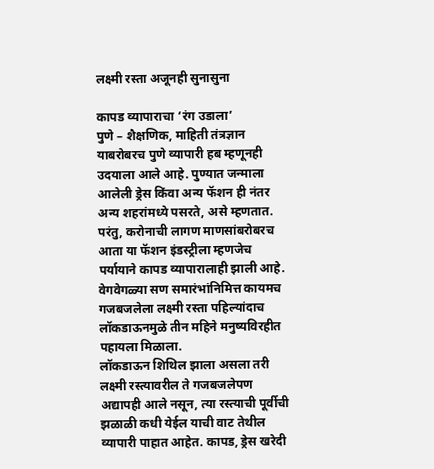लक्ष्मी रस्ता अजूनही सुनासुना

कापड व्यापाराचा ‘रंग उडाला’
पुणे – शैक्षणिक, माहिती तंत्रज्ञान याबरोबरच पुणे व्यापारी हब म्हणूनही उदयाला आले आहे. पुण्यात जन्माला आलेली ड्रेस किंवा अन्य फॅशन ही नंतर अन्य शहरांमध्ये पसरते, असे म्हणतात. परंतु, करोनाची लागण माणसांबरोबरच आता या फॅशन इंडस्ट्रीला म्हणजेच पर्यायाने कापड व्यापारालाही झाली आहे. वेगवेगळ्या सण समारंभांनिमित्त कायमच गजबजलेला लक्ष्मी रस्ता पहिल्यांदाच लॉकडाऊनमुळे तीन महिने मनुष्यविरहीत पहायला मिळाला.
लॉकडाऊन शिथिल झाला असला तरी लक्ष्मी रस्त्यावरील ते गजबजलेपण अद्यापही आले नसून, त्या रस्त्याची पूर्वीची झळाळी कधी येईल याची वाट तेथील व्यापारी पाहात आहेत. कापड, ड्रेस खरेदी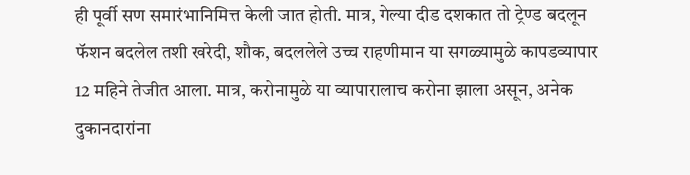ही पूर्वी सण समारंभानिमित्त केली जात होती. मात्र, गेल्या दीड दशकात तो ट्रेण्ड बदलून फॅशन बदलेल तशी खरेदी, शौक, बदललेले उच्च राहणीमान या सगळ्यामुळे कापडव्यापार 12 महिने तेजीत आला. मात्र, करोनामुळे या व्यापारालाच करोना झाला असून, अनेक दुकानदारांना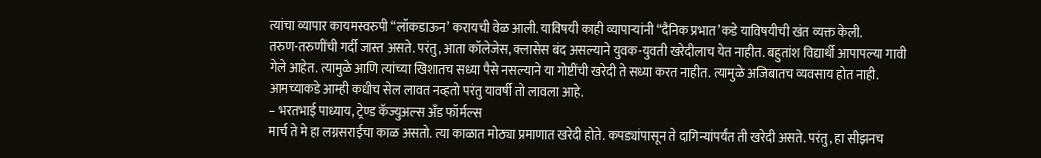त्यांचा व्यापार कायमस्वरुपी “लॉकडाऊन’ करायची वेळ आली. याविषयी काही व्यापाऱ्यांनी “दैनिक प्रभात’कडे याविषयीची खंत व्यक्त केली.
तरुण-तरुणींची गर्दी जास्त असते. परंतु, आता कॉलेजेस, क्लासेस बंद असल्याने युवक-युवती खरेदीलाच येत नाहीत. बहुतांश विद्यार्थी आपापल्या गावी गेले आहेत. त्यामुळे आणि त्यांच्या खिशातच सध्या पैसे नसल्याने या गोष्टींची खरेदी ते सध्या करत नाहीत. त्यामुळे अजिबातच व्यवसाय होत नाही. आमच्याकडे आम्ही कधीच सेल लावत नव्हतो परंतु यावर्षी तो लावला आहे.
– भरतभाई पाध्याय, ट्रेण्ड कॅज्युअल्स अँड फॉर्मल्स
मार्च ते मे हा लग्नसराईचा काळ असतो. त्या काळात मोठ्या प्रमाणात खरेदी होते. कपड्यांपासून ते दागिन्यांपर्यंत ती खरेदी असते. परंतु, हा सीझनच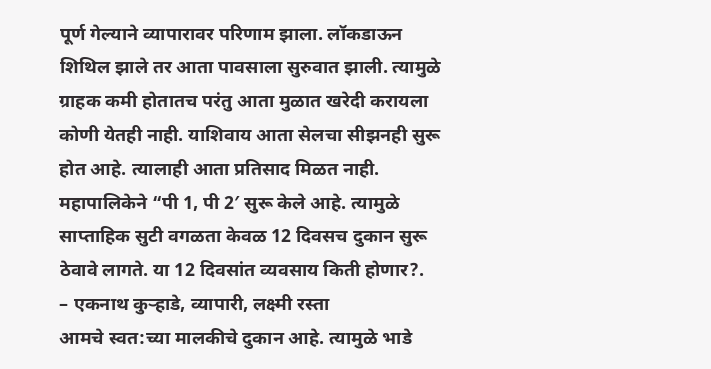पूर्ण गेल्याने व्यापारावर परिणाम झाला. लॉकडाऊन शिथिल झाले तर आता पावसाला सुरुवात झाली. त्यामुळे ग्राहक कमी होतातच परंतु आता मुळात खरेदी करायला कोणी येतही नाही. याशिवाय आता सेलचा सीझनही सुरू होत आहे. त्यालाही आता प्रतिसाद मिळत नाही. महापालिकेने “पी 1, पी 2′ सुरू केले आहे. त्यामुळे साप्ताहिक सुटी वगळता केवळ 12 दिवसच दुकान सुरू ठेवावे लागते. या 12 दिवसांत व्यवसाय किती होणार?.
– एकनाथ कुऱ्हाडे, व्यापारी, लक्ष्मी रस्ता
आमचे स्वत:च्या मालकीचे दुकान आहे. त्यामुळे भाडे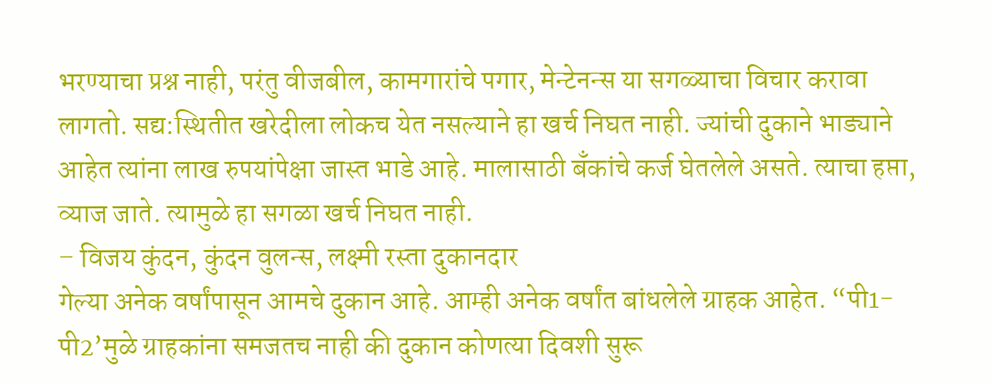भरण्याचा प्रश्न नाही, परंतु वीजबील, कामगारांचे पगार, मेन्टेनन्स या सगळ्याचा विचार करावा लागतो. सद्य:स्थितीत खरेदीला लोकच येत नसल्याने हा खर्च निघत नाही. ज्यांची दुकाने भाड्याने आहेत त्यांना लाख रुपयांपेक्षा जास्त भाडे आहे. मालासाठी बॅंकांचे कर्ज घेतलेले असते. त्याचा हप्ता, व्याज जाते. त्यामुळे हा सगळा खर्च निघत नाही.
– विजय कुंदन, कुंदन वुलन्स, लक्ष्मी रस्ता दुकानदार
गेल्या अनेक वर्षांपासून आमचे दुकान आहे. आम्ही अनेक वर्षांत बांधलेले ग्राहक आहेत. “पी1-पी2’मुळे ग्राहकांना समजतच नाही की दुकान कोणत्या दिवशी सुरू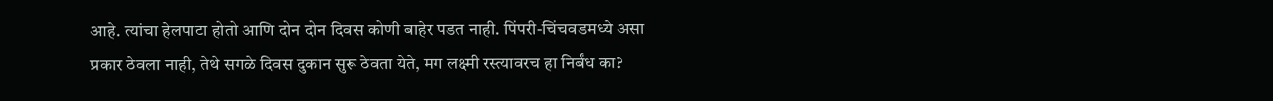आहे. त्यांचा हेलपाटा होतो आणि दोन दोन दिवस कोणी बाहेर पडत नाही. पिंपरी-चिंचवडमध्ये असा प्रकार ठेवला नाही, तेथे सगळे दिवस दुकान सुरू ठेवता येते, मग लक्ष्मी रस्त्यावरच हा निर्बंध का?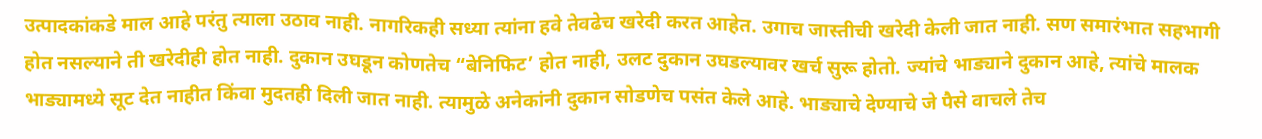उत्पादकांकडे माल आहे परंतु त्याला उठाव नाही. नागरिकही सध्या त्यांना हवे तेवढेच खरेदी करत आहेत. उगाच जास्तीची खरेदी केली जात नाही. सण समारंभात सहभागी होत नसल्याने ती खरेदीही होत नाही. दुकान उघडून कोणतेच “बेनिफिट’ होत नाही, उलट दुकान उघडल्यावर खर्च सुरू होतो. ज्यांचे भाड्याने दुकान आहे, त्यांचे मालक भाड्यामध्ये सूट देत नाहीत किंवा मुदतही दिली जात नाही. त्यामुळे अनेकांनी दुकान सोडणेच पसंत केले आहे. भाड्याचे देण्याचे जे पैसे वाचले तेच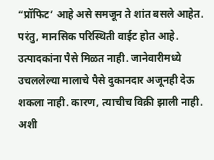“प्रॉफिट’ आहे असे समजून ते शांत बसले आहेत. परंतु, मानसिक परिस्थिती वाईट होत आहे. उत्पादकांना पैसे मिळत नाही. जानेवारीमध्ये उचललेल्या मालाचे पैसे दुकानदार अजूनही देऊ शकला नाही. कारण, त्याचीच विक्री झाली नाही. अशी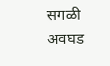सगळी अवघड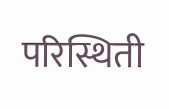परिस्थिती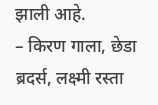झाली आहे.
– किरण गाला, छेडा ब्रदर्स, लक्ष्मी रस्ता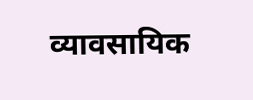व्यावसायिक